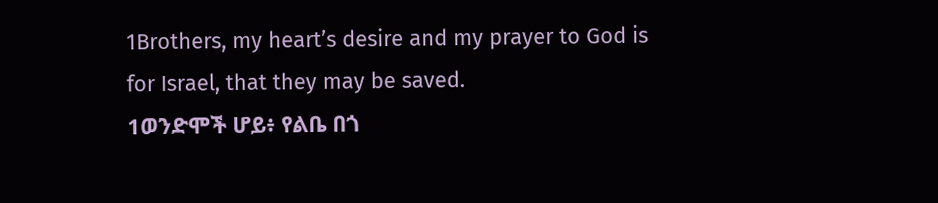1Brothers, my heart’s desire and my prayer to God is for Israel, that they may be saved.
1ወንድሞች ሆይ፥ የልቤ በጎ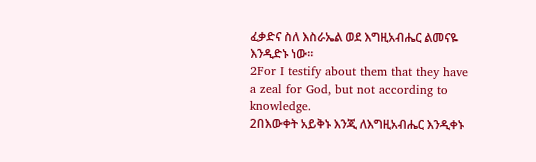ፈቃድና ስለ እስራኤል ወደ እግዚአብሔር ልመናዬ እንዲድኑ ነው።
2For I testify about them that they have a zeal for God, but not according to knowledge.
2በእውቀት አይቅኑ እንጂ ለእግዚአብሔር እንዲቀኑ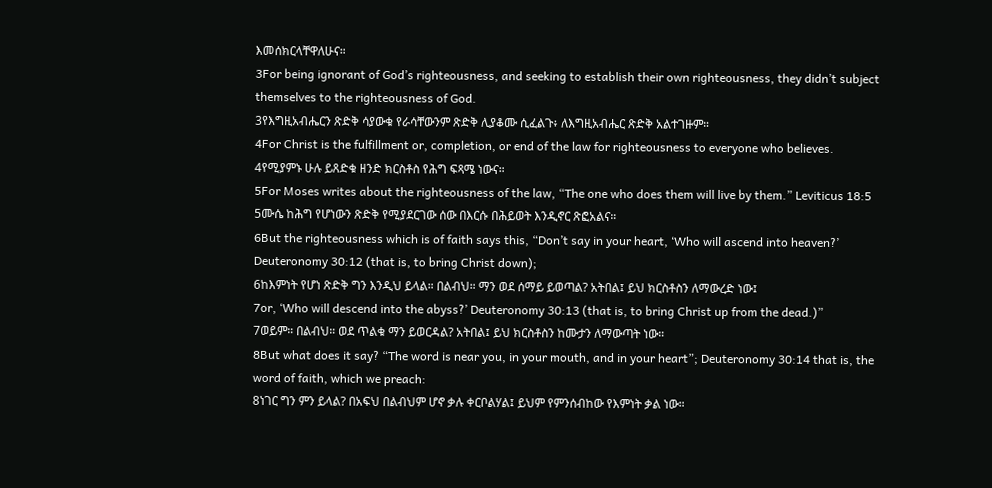እመሰክርላቸዋለሁና።
3For being ignorant of God’s righteousness, and seeking to establish their own righteousness, they didn’t subject themselves to the righteousness of God.
3የእግዚአብሔርን ጽድቅ ሳያውቁ የራሳቸውንም ጽድቅ ሊያቆሙ ሲፈልጉ፥ ለእግዚአብሔር ጽድቅ አልተገዙም።
4For Christ is the fulfillment or, completion, or end of the law for righteousness to everyone who believes.
4የሚያምኑ ሁሉ ይጸድቁ ዘንድ ክርስቶስ የሕግ ፍጻሜ ነውና።
5For Moses writes about the righteousness of the law, “The one who does them will live by them.” Leviticus 18:5
5ሙሴ ከሕግ የሆነውን ጽድቅ የሚያደርገው ሰው በእርሱ በሕይወት እንዲኖር ጽፎአልና።
6But the righteousness which is of faith says this, “Don’t say in your heart, ‘Who will ascend into heaven?’ Deuteronomy 30:12 (that is, to bring Christ down);
6ከእምነት የሆነ ጽድቅ ግን እንዲህ ይላል። በልብህ። ማን ወደ ሰማይ ይወጣል? አትበል፤ ይህ ክርስቶስን ለማውረድ ነው፤
7or, ‘Who will descend into the abyss?’ Deuteronomy 30:13 (that is, to bring Christ up from the dead.)”
7ወይም። በልብህ። ወደ ጥልቁ ማን ይወርዳል? አትበል፤ ይህ ክርስቶስን ከሙታን ለማውጣት ነው።
8But what does it say? “The word is near you, in your mouth, and in your heart”; Deuteronomy 30:14 that is, the word of faith, which we preach:
8ነገር ግን ምን ይላል? በአፍህ በልብህም ሆኖ ቃሉ ቀርቦልሃል፤ ይህም የምንሰብከው የእምነት ቃል ነው።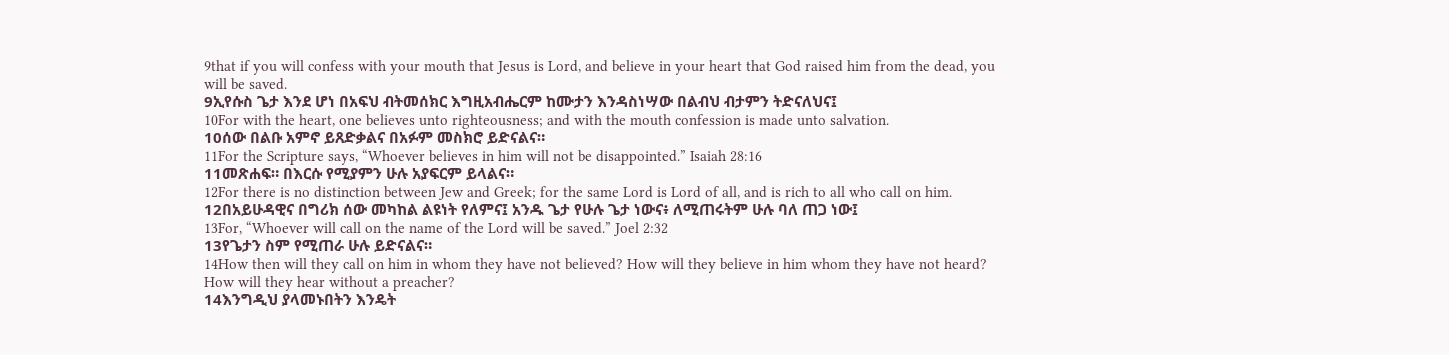9that if you will confess with your mouth that Jesus is Lord, and believe in your heart that God raised him from the dead, you will be saved.
9ኢየሱስ ጌታ እንደ ሆነ በአፍህ ብትመሰክር እግዚአብሔርም ከሙታን እንዳስነሣው በልብህ ብታምን ትድናለህና፤
10For with the heart, one believes unto righteousness; and with the mouth confession is made unto salvation.
10ሰው በልቡ አምኖ ይጸድቃልና በአፉም መስክሮ ይድናልና።
11For the Scripture says, “Whoever believes in him will not be disappointed.” Isaiah 28:16
11መጽሐፍ። በእርሱ የሚያምን ሁሉ አያፍርም ይላልና።
12For there is no distinction between Jew and Greek; for the same Lord is Lord of all, and is rich to all who call on him.
12በአይሁዳዊና በግሪክ ሰው መካከል ልዩነት የለምና፤ አንዱ ጌታ የሁሉ ጌታ ነውና፥ ለሚጠሩትም ሁሉ ባለ ጠጋ ነው፤
13For, “Whoever will call on the name of the Lord will be saved.” Joel 2:32
13የጌታን ስም የሚጠራ ሁሉ ይድናልና።
14How then will they call on him in whom they have not believed? How will they believe in him whom they have not heard? How will they hear without a preacher?
14እንግዲህ ያላመኑበትን እንዴት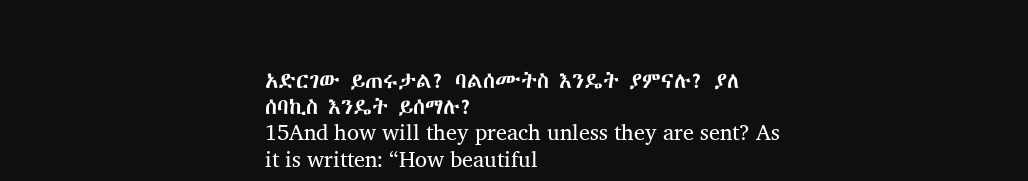አድርገው ይጠሩታል? ባልሰሙትስ እንዴት ያምናሉ? ያለ ሰባኪስ እንዴት ይሰማሉ?
15And how will they preach unless they are sent? As it is written: “How beautiful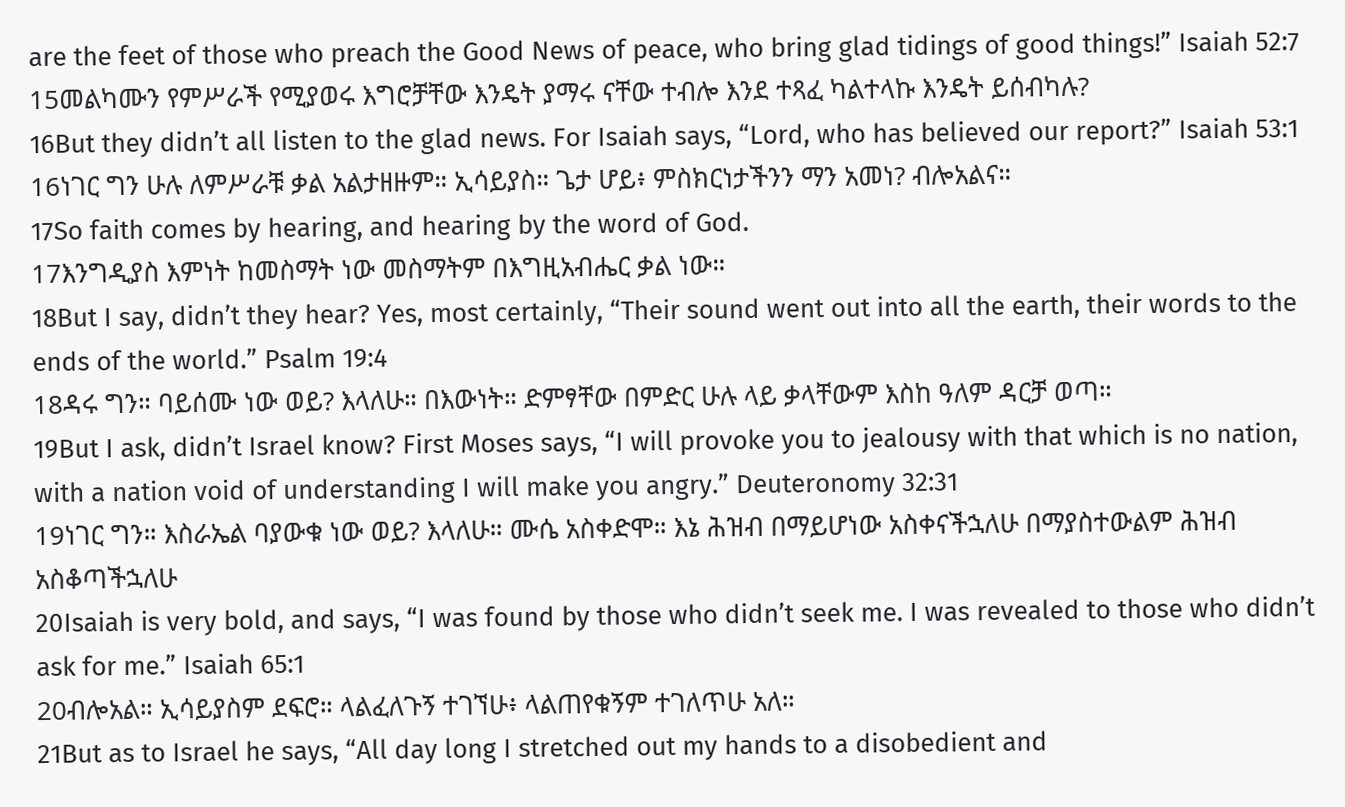are the feet of those who preach the Good News of peace, who bring glad tidings of good things!” Isaiah 52:7
15መልካሙን የምሥራች የሚያወሩ እግሮቻቸው እንዴት ያማሩ ናቸው ተብሎ እንደ ተጻፈ ካልተላኩ እንዴት ይሰብካሉ?
16But they didn’t all listen to the glad news. For Isaiah says, “Lord, who has believed our report?” Isaiah 53:1
16ነገር ግን ሁሉ ለምሥራቹ ቃል አልታዘዙም። ኢሳይያስ። ጌታ ሆይ፥ ምስክርነታችንን ማን አመነ? ብሎአልና።
17So faith comes by hearing, and hearing by the word of God.
17እንግዲያስ እምነት ከመስማት ነው መስማትም በእግዚአብሔር ቃል ነው።
18But I say, didn’t they hear? Yes, most certainly, “Their sound went out into all the earth, their words to the ends of the world.” Psalm 19:4
18ዳሩ ግን። ባይሰሙ ነው ወይ? እላለሁ። በእውነት። ድምፃቸው በምድር ሁሉ ላይ ቃላቸውም እስከ ዓለም ዳርቻ ወጣ።
19But I ask, didn’t Israel know? First Moses says, “I will provoke you to jealousy with that which is no nation, with a nation void of understanding I will make you angry.” Deuteronomy 32:31
19ነገር ግን። እስራኤል ባያውቁ ነው ወይ? እላለሁ። ሙሴ አስቀድሞ። እኔ ሕዝብ በማይሆነው አስቀናችኋለሁ በማያስተውልም ሕዝብ አስቆጣችኋለሁ
20Isaiah is very bold, and says, “I was found by those who didn’t seek me. I was revealed to those who didn’t ask for me.” Isaiah 65:1
20ብሎአል። ኢሳይያስም ደፍሮ። ላልፈለጉኝ ተገኘሁ፥ ላልጠየቁኝም ተገለጥሁ አለ።
21But as to Israel he says, “All day long I stretched out my hands to a disobedient and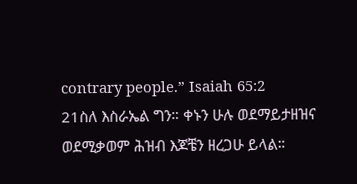contrary people.” Isaiah 65:2
21ስለ እስራኤል ግን። ቀኑን ሁሉ ወደማይታዘዝና ወደሚቃወም ሕዝብ እጆቼን ዘረጋሁ ይላል።